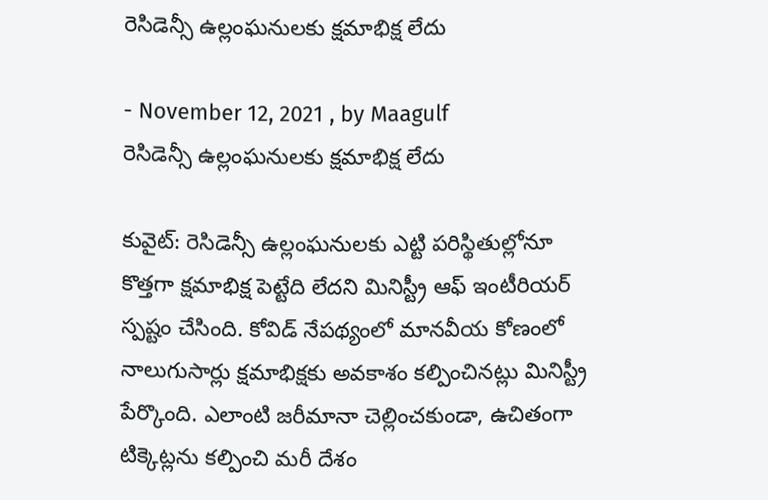రెసిడెన్సీ ఉల్లంఘనులకు క్షమాభిక్ష లేదు

- November 12, 2021 , by Maagulf
రెసిడెన్సీ ఉల్లంఘనులకు క్షమాభిక్ష లేదు

కువైట్: రెసిడెన్సీ ఉల్లంఘనులకు ఎట్టి పరిస్థితుల్లోనూ కొత్తగా క్షమాభిక్ష పెట్టేది లేదని మినిస్ట్రీ ఆఫ్ ఇంటీరియర్ స్పష్టం చేసింది. కోవిడ్ నేపథ్యంలో మానవీయ కోణంలో నాలుగుసార్లు క్షమాభిక్షకు అవకాశం కల్పించినట్లు మినిస్ట్రీ పేర్కొంది. ఎలాంటి జరీమానా చెల్లించకుండా, ఉచితంగా టిక్కెట్లను కల్పించి మరీ దేశం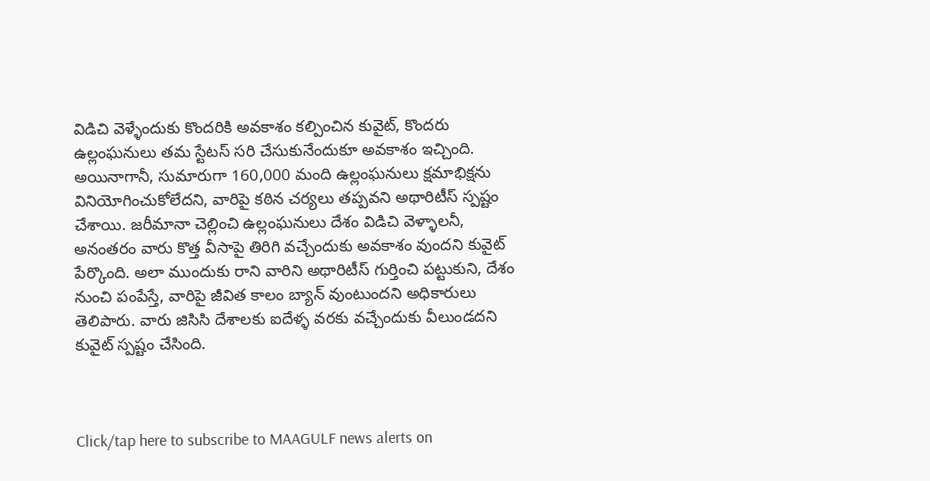విడిచి వెళ్ళేందుకు కొందరికి అవకాశం కల్పించిన కువైట్, కొందరు ఉల్లంఘనులు తమ స్టేటస్ సరి చేసుకునేందుకూ అవకాశం ఇచ్చింది. అయినాగానీ, సుమారుగా 160,000 మంది ఉల్లంఘనులు క్షమాభిక్షను వినియోగించుకోలేదని, వారిపై కఠిన చర్యలు తప్పవని అథారిటీస్ స్పష్టం చేశాయి. జరీమానా చెల్లించి ఉల్లంఘనులు దేశం విడిచి వెళ్ళాలనీ, అనంతరం వారు కొత్త వీసాపై తిరిగి వచ్చేందుకు అవకాశం వుందని కువైట్ పేర్కొంది. అలా ముందుకు రాని వారిని అథారిటీస్ గుర్తించి పట్టుకుని, దేశం నుంచి పంపేస్తే, వారిపై జీవిత కాలం బ్యాన్ వుంటుందని అధికారులు తెలిపారు. వారు జిసిసి దేశాలకు ఐదేళ్ళ వరకు వచ్చేందుకు వీలుండదని కువైట్ స్పష్టం చేసింది.



Click/tap here to subscribe to MAAGULF news alerts on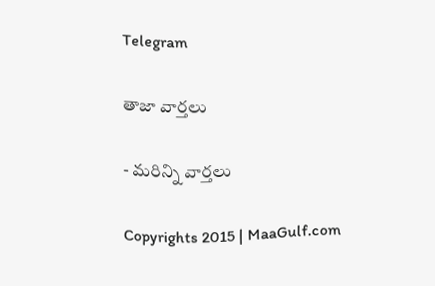Telegram

తాజా వార్తలు

- మరిన్ని వార్తలు

Copyrights 2015 | MaaGulf.com